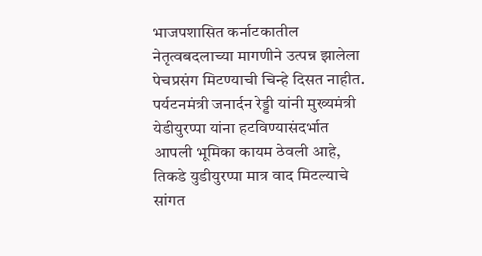भाजपशासित कर्नाटकातील नेतृत्वबदलाच्या मागणीने उत्पन्न झालेला पेचप्रसंग मिटण्याची चिन्हे दिसत नाहीत. पर्यटनमंत्री जनार्दन रेड्डी यांनी मुख्यमंत्री येडीयुरप्पा यांना हटविण्यासंदर्भात आपली भूमिका कायम ठेवली आहे, तिकडे युडीयुरप्पा मात्र वाद मिटल्याचे सांगत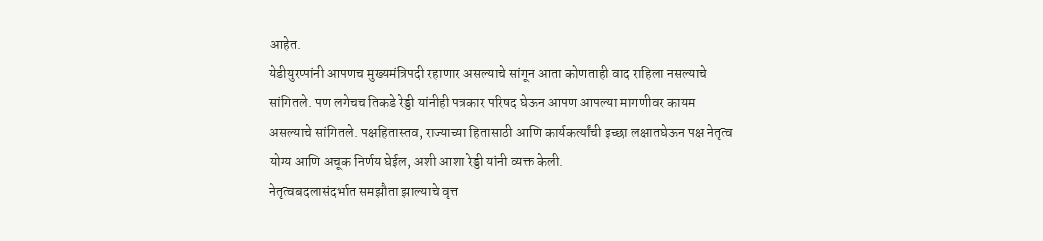आहेत.
येडीयुरप्पांनी आपणच मुख्यमंत्रिपदी रहाणार असल्याचे सांगून आता कोणताही वाद राहिला नसल्याचे सांगितले. पण लगेचच तिकडे रेड्डी यांनीही पत्रकार परिषद घेऊन आपण आपल्या मागणीवर कायम असल्याचे सांगितले. पक्षहितास्तव, राज्याच्या हितासाठी आणि कार्यकर्त्यांची इच्छा लक्षातघेऊन पक्ष नेतृत्व योग्य आणि अचूक निर्णय घेईल, अशी आशा रेड्डी यांनी व्यक्त केली.
नेतृत्वबदलासंदर्भात समझौता झाल्याचे वृत्त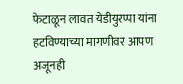फेटाळून लावत येडीयुरप्पा यांना हटविण्याच्या मागणीवर आपण अजूनही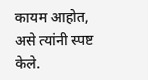कायम आहोत, असे त्यांनी स्पष्ट केले.